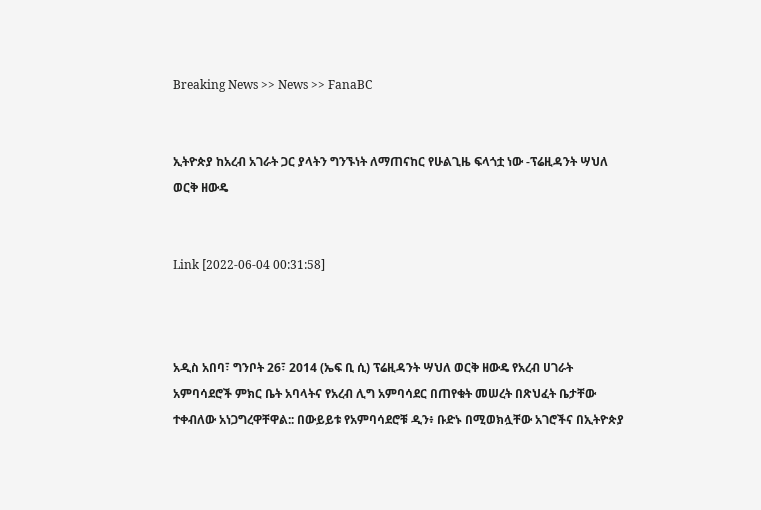Breaking News >> News >> FanaBC


ኢትዮጵያ ከአረብ አገራት ጋር ያላትን ግንኙነት ለማጠናከር የሁልጊዜ ፍላጎቷ ነው -ፕሬዚዳንት ሣህለ ወርቅ ዘውዴ


Link [2022-06-04 00:31:58]



አዲስ አበባ፣ ግንቦት 26፣ 2014 (ኤፍ ቢ ሲ) ፕሬዚዳንት ሣህለ ወርቅ ዘውዴ የአረብ ሀገራት አምባሳደሮች ምክር ቤት አባላትና የአረብ ሊግ አምባሳደር በጠየቁት መሠረት በጽህፈት ቤታቸው ተቀብለው አነጋግረዋቸዋል:: በውይይቱ የአምባሳደሮቹ ዲን፥ ቡድኑ በሚወክሏቸው አገሮችና በኢትዮጵያ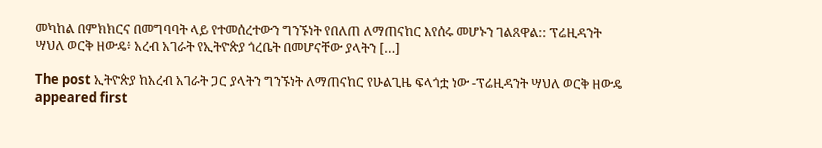መካከል በምክክርና በመግባባት ላይ የተመሰረተውን ግንኙነት የበለጠ ለማጠናከር እየሰሩ መሆኑን ገልጸዋል:: ፕሬዚዳንት ሣህለ ወርቅ ዘውዴ፥ አረብ አገራት የኢትዮጵያ ጎረቤት በመሆናቸው ያላትን […]

The post ኢትዮጵያ ከአረብ አገራት ጋር ያላትን ግንኙነት ለማጠናከር የሁልጊዜ ፍላጎቷ ነው -ፕሬዚዳንት ሣህለ ወርቅ ዘውዴ appeared first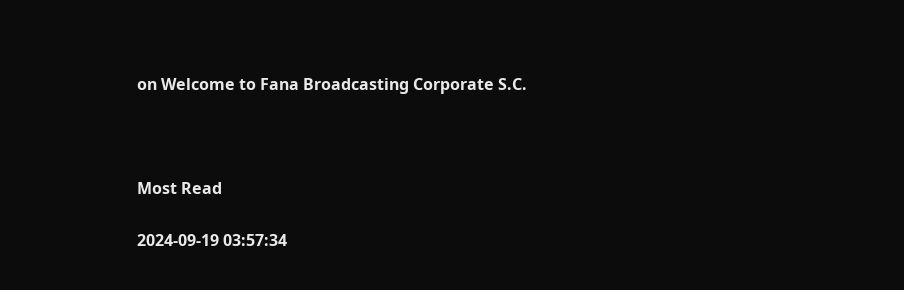on Welcome to Fana Broadcasting Corporate S.C.



Most Read

2024-09-19 03:57:34